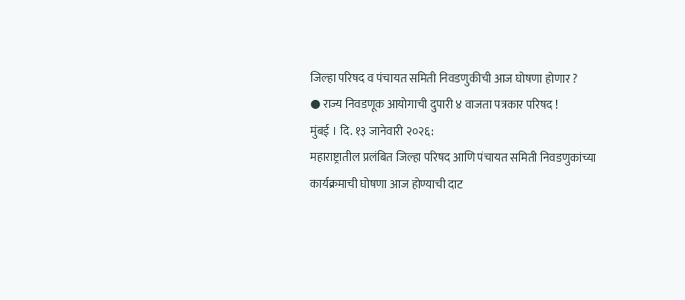जिल्हा परिषद व पंचायत समिती निवडणुकीची आज घोषणा होणार ?
● राज्य निवडणूक आयोगाची दुपारी ४ वाजता पत्रकार परिषद !
मुंबई । दि. १३ जानेवारी २०२६:
महाराष्ट्रातील प्रलंबित जिल्हा परिषद आणि पंचायत समिती निवडणुकांच्या कार्यक्रमाची घोषणा आज होण्याची दाट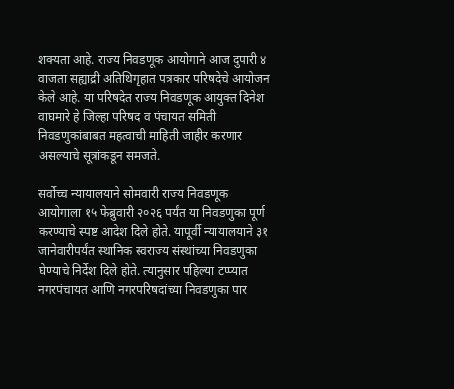शक्यता आहे. राज्य निवडणूक आयोगाने आज दुपारी ४ वाजता सह्याद्री अतिथिगृहात पत्रकार परिषदेचे आयोजन केले आहे. या परिषदेत राज्य निवडणूक आयुक्त दिनेश वाघमारे हे जिल्हा परिषद व पंचायत समिती निवडणुकांबाबत महत्वाची माहिती जाहीर करणार असल्याचे सूत्रांकडून समजते.

सर्वोच्च न्यायालयाने सोमवारी राज्य निवडणूक आयोगाला १५ फेब्रुवारी २०२६ पर्यंत या निवडणुका पूर्ण करण्याचे स्पष्ट आदेश दिले होते. यापूर्वी न्यायालयाने ३१ जानेवारीपर्यंत स्थानिक स्वराज्य संस्थांच्या निवडणुका घेण्याचे निर्देश दिले होते. त्यानुसार पहिल्या टप्प्यात नगरपंचायत आणि नगरपरिषदांच्या निवडणुका पार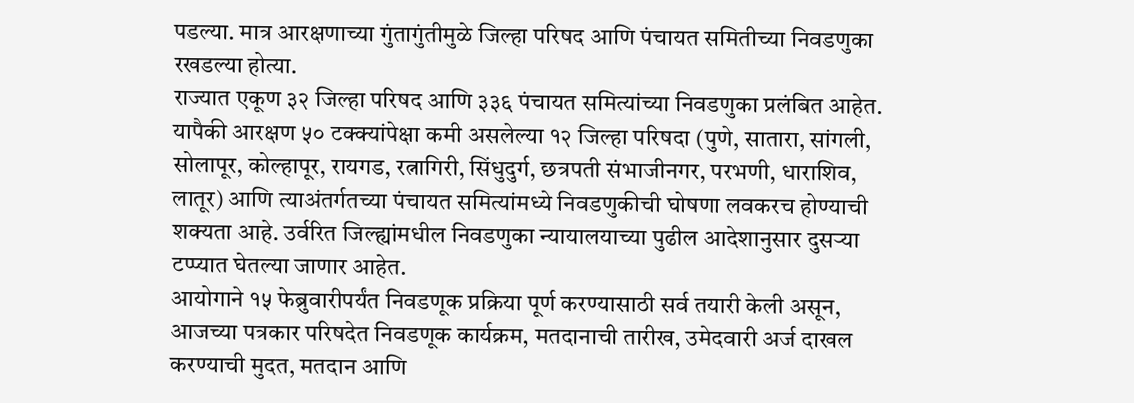पडल्या. मात्र आरक्षणाच्या गुंतागुंतीमुळे जिल्हा परिषद आणि पंचायत समितीच्या निवडणुका रखडल्या होत्या.
राज्यात एकूण ३२ जिल्हा परिषद आणि ३३६ पंचायत समित्यांच्या निवडणुका प्रलंबित आहेत. यापैकी आरक्षण ५० टक्क्यांपेक्षा कमी असलेल्या १२ जिल्हा परिषदा (पुणे, सातारा, सांगली, सोलापूर, कोल्हापूर, रायगड, रत्नागिरी, सिंधुदुर्ग, छत्रपती संभाजीनगर, परभणी, धाराशिव, लातूर) आणि त्याअंतर्गतच्या पंचायत समित्यांमध्ये निवडणुकीची घोषणा लवकरच होण्याची शक्यता आहे. उर्वरित जिल्ह्यांमधील निवडणुका न्यायालयाच्या पुढील आदेशानुसार दुसऱ्या टप्प्यात घेतल्या जाणार आहेत.
आयोगाने १५ फेब्रुवारीपर्यंत निवडणूक प्रक्रिया पूर्ण करण्यासाठी सर्व तयारी केली असून, आजच्या पत्रकार परिषदेत निवडणूक कार्यक्रम, मतदानाची तारीख, उमेदवारी अर्ज दाखल करण्याची मुदत, मतदान आणि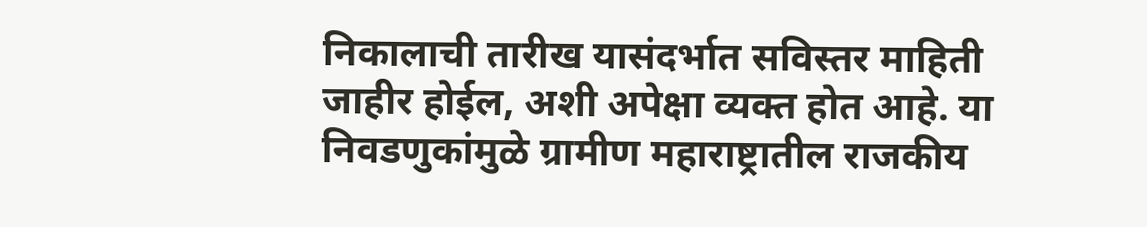निकालाची तारीख यासंदर्भात सविस्तर माहिती जाहीर होईल, अशी अपेक्षा व्यक्त होत आहे. या निवडणुकांमुळे ग्रामीण महाराष्ट्रातील राजकीय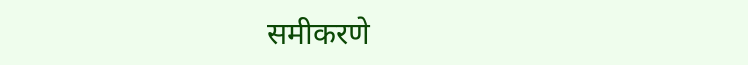समीकरणे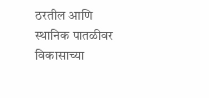ठरतील आणि स्थानिक पातळीवर विकासाच्या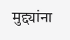मुद्द्यांना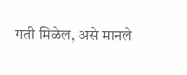गती मिळेल, असे मानले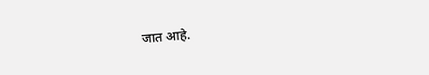जात आहे.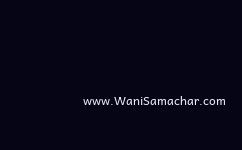www.WaniSamachar.com